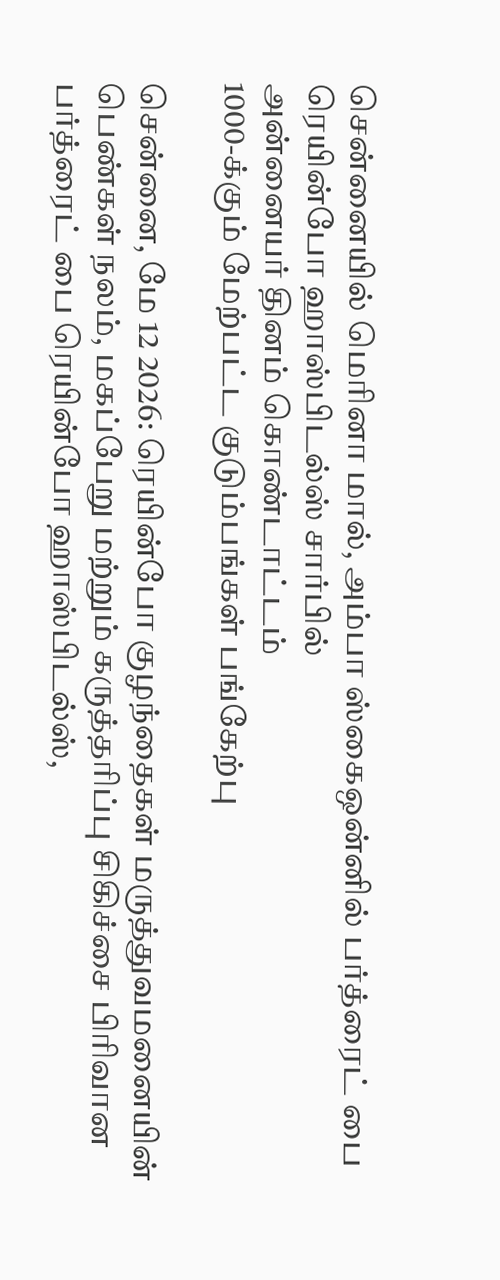சென்னையில் மெரினா மால், அம்பா ஸ்கைஒன்னில் பர்த்ரைட் பை ரெயின்போ ஹாஸ்பிடல்ஸ் சார்பில்
அன்னையர் தினம் கொண்டாட்டம்
1000-க்கும் மேற்பட்ட குடும்பங்கள் பங்கேற்பு

சென்னை, மே 12 2026: ரெயின்போ குழந்தைகள் மருத்துவமனையின் பெண்கள் நலம், மகப்பேறு மற்றும் கருத்தரிப்பு சிகிச்சை பிரிவான பர்த்ரைட் பை ரெயின்போ ஹாஸ்பிடல்ஸ்,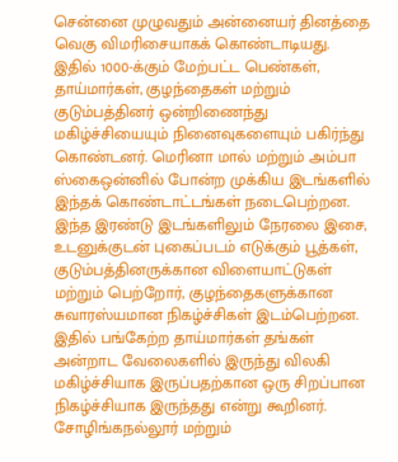சென்னை முழுவதும் அன்னையர் தினத்தை வெகு விமரிசையாகக் கொண்டாடியது. இதில் 1000-க்கும் மேற்பட்ட பெண்கள், தாய்மார்கள், குழந்தைகள் மற்றும் குடும்பத்தினர் ஒன்றிணைந்து மகிழ்ச்சியையும் நினைவுகளையும் பகிர்ந்து கொண்டனர். மெரினா மால் மற்றும் அம்பா ஸ்கைஒன்னில் போன்ற முக்கிய இடங்களில் இந்தக் கொண்டாட்டங்கள் நடைபெற்றன.
இந்த இரண்டு இடங்களிலும் நேரலை இசை, உடனுக்குடன் புகைப்படம் எடுக்கும் பூத்கள், குடும்பத்தினருக்கான விளையாட்டுகள் மற்றும் பெற்றோர், குழந்தைகளுக்கான சுவாரஸ்யமான நிகழ்ச்சிகள் இடம்பெற்றன. இதில் பங்கேற்ற தாய்மார்கள் தங்கள் அன்றாட வேலைகளில் இருந்து விலகி மகிழ்ச்சியாக இருப்பதற்கான ஒரு சிறப்பான நிகழ்ச்சியாக இருந்தது என்று கூறினர். சோழிங்கநல்லூர் மற்றும்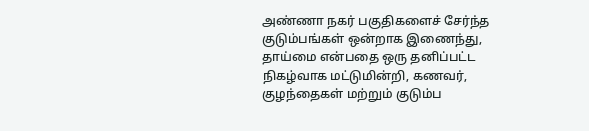அண்ணா நகர் பகுதிகளைச் சேர்ந்த குடும்பங்கள் ஒன்றாக இணைந்து, தாய்மை என்பதை ஒரு தனிப்பட்ட நிகழ்வாக மட்டுமின்றி, கணவர், குழந்தைகள் மற்றும் குடும்ப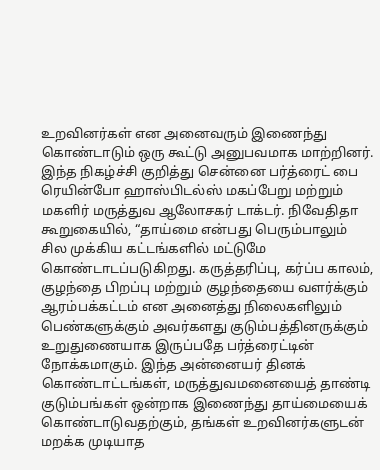உறவினர்கள் என அனைவரும் இணைந்து கொண்டாடும் ஒரு கூட்டு அனுபவமாக மாற்றினர்.
இந்த நிகழ்ச்சி குறித்து சென்னை பர்த்ரைட் பை ரெயின்போ ஹாஸ்பிடல்ஸ் மகப்பேறு மற்றும் மகளிர் மருத்துவ ஆலோசகர் டாக்டர். நிவேதிதா கூறுகையில், “தாய்மை என்பது பெரும்பாலும் சில முக்கிய கட்டங்களில் மட்டுமே கொண்டாடப்படுகிறது. கருத்தரிப்பு, கர்ப்ப காலம், குழந்தை பிறப்பு மற்றும் குழந்தையை வளர்க்கும் ஆரம்பக்கட்டம் என அனைத்து நிலைகளிலும் பெண்களுக்கும் அவர்களது குடும்பத்தினருக்கும் உறுதுணையாக இருப்பதே பர்த்ரைட்டின் நோக்கமாகும். இந்த அன்னையர் தினக் கொண்டாட்டங்கள், மருத்துவமனையைத் தாண்டி குடும்பங்கள் ஒன்றாக இணைந்து தாய்மையைக் கொண்டாடுவதற்கும், தங்கள் உறவினர்களுடன் மறக்க முடியாத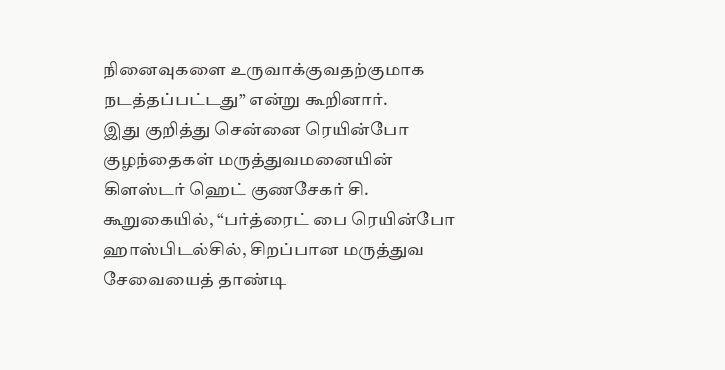நினைவுகளை உருவாக்குவதற்குமாக நடத்தப்பட்டது” என்று கூறினார்.
இது குறித்து சென்னை ரெயின்போ குழந்தைகள் மருத்துவமனையின் கிளஸ்டர் ஹெட் குணசேகர் சி. கூறுகையில், “பர்த்ரைட் பை ரெயின்போ ஹாஸ்பிடல்சில், சிறப்பான மருத்துவ சேவையைத் தாண்டி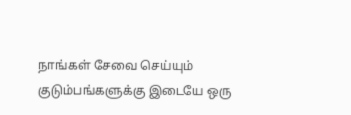நாங்கள் சேவை செய்யும் குடும்பங்களுக்கு இடையே ஒரு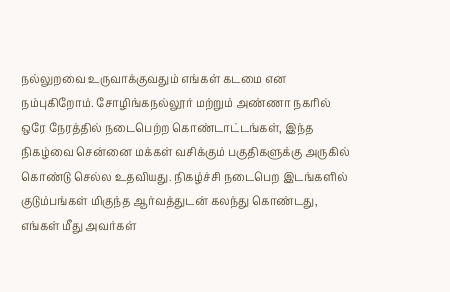நல்லுறவை உருவாக்குவதும் எங்கள் கடமை என நம்புகிறோம். சோழிங்கநல்லூர் மற்றும் அண்ணா நகரில் ஒரே நேரத்தில் நடைபெற்ற கொண்டாட்டங்கள், இந்த நிகழ்வை சென்னை மக்கள் வசிக்கும் பகுதிகளுக்கு அருகில் கொண்டு செல்ல உதவியது. நிகழ்ச்சி நடைபெற இடங்களில் குடும்பங்கள் மிகுந்த ஆர்வத்துடன் கலந்து கொண்டது, எங்கள் மீது அவர்கள்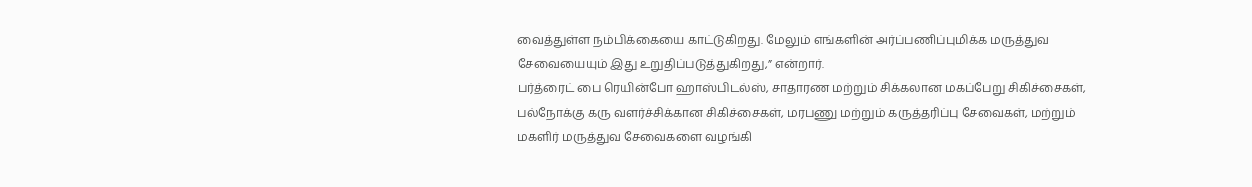வைத்துள்ள நம்பிக்கையை காட்டுகிறது. மேலும் எங்களின் அர்ப்பணிப்புமிக்க மருத்துவ சேவையையும் இது உறுதிப்படுத்துகிறது,” என்றார்.
பர்த்ரைட் பை ரெயின்போ ஹாஸ்பிடல்ஸ், சாதாரண மற்றும் சிக்கலான மகப்பேறு சிகிச்சைகள், பல்நோக்கு கரு வளர்ச்சிக்கான சிகிச்சைகள், மரபணு மற்றும் கருத்தரிப்பு சேவைகள், மற்றும் மகளிர் மருத்துவ சேவைகளை வழங்கி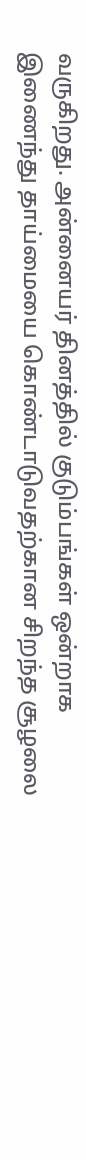வருகிறது. அன்னையர் தினத்தில் குடும்பங்கள் ஒன்றாக இணைந்து தாய்மையை கொண்டாடுவதற்கான சிறந்த சூழலை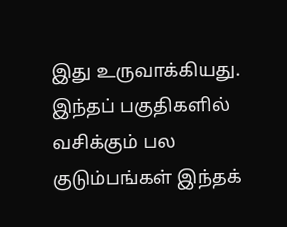இது உருவாக்கியது. இந்தப் பகுதிகளில் வசிக்கும் பல குடும்பங்கள் இந்தக்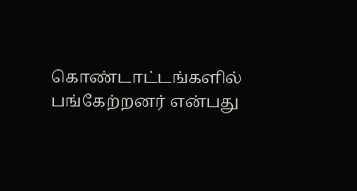கொண்டாட்டங்களில் பங்கேற்றனர் என்பது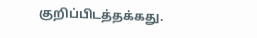குறிப்பிடத்தக்கது.